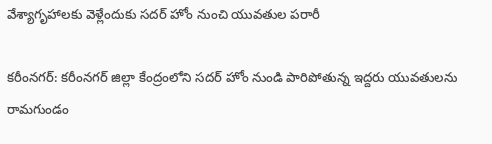వేశ్యాగృహాలకు వెళ్లేందుకు సదర్ హోం నుంచి యువతుల పరారీ

కరీంనగర్: కరీంనగర్ జిల్లా కేంద్రంలోని సదర్ హోం నుండి పారిపోతున్న ఇద్దరు యువతులను రామగుండం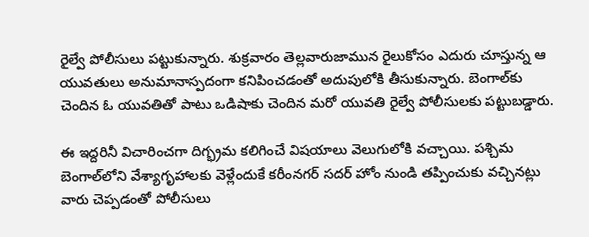రైల్వే పోలీసులు పట్టుకున్నారు. శుక్రవారం తెల్లవారుజామున రైలుకోసం ఎదురు చూస్తున్న ఆ యువతులు అనుమానాస్పదంగా కనిపించడంతో అదుపులోకి తీసుకున్నారు. బెంగాల్‌కు చెందిన ఓ యువతితో పాటు ఒడిషాకు చెందిన మరో యువతి రైల్వే పోలీసులకు పట్టుబడ్డారు.

ఈ ఇద్దరినీ విచారించగా దిగ్భ్రమ కలిగించే విషయాలు వెలుగులోకి వచ్చాయి. పశ్చిమ బెంగాల్‌లోని వేశ్యాగృహాలకు వెళ్లేందుకే కరీంనగర్ సదర్ హోం నుండి తప్పించుకు వచ్చినట్లు వారు చెప్పడంతో పోలీసులు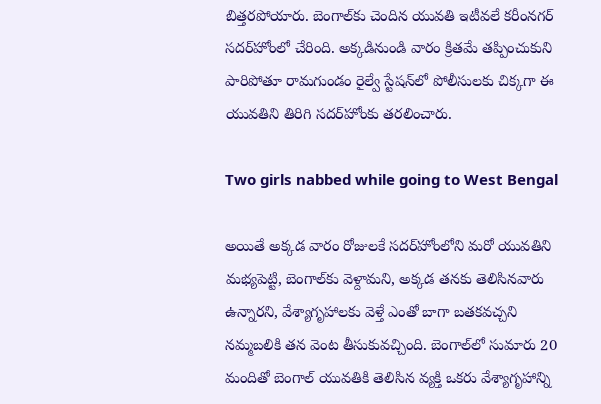బిత్తరపోయారు. బెంగాల్‌కు చెందిన యువతి ఇటీవలే కరీంనగర్ సదర్‌హోంలో చేరింది. అక్కడినుండి వారం క్రితమే తప్పించుకుని పారిపోతూ రామగుండం రైల్వే స్టేషన్‌లో పోలీసులకు చిక్కగా ఈ యువతిని తిరిగి సదర్‌హోంకు తరలించారు.

Two girls nabbed while going to West Bengal

అయితే అక్కడ వారం రోజులకే సదర్‌హోంలోని మరో యువతిని మభ్యపెట్టి, బెంగాల్‌కు వెళ్దామని, అక్కడ తనకు తెలిసినవారు ఉన్నారని, వేశ్యాగృహాలకు వెళ్తే ఎంతో బాగా బతకవచ్చని నమ్మబలికి తన వెంట తీసుకువచ్చింది. బెంగాల్‌లో సుమారు 20 మందితో బెంగాల్ యువతికి తెలిసిన వ్యక్తి ఒకరు వేశ్యాగృహాన్ని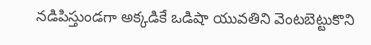నడిపిస్తుండగా అక్కడికే ఒడిషా యువతిని వెంటబెట్టుకొని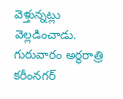వెళ్తున్నట్లు వెల్లడించాడు. గురువారం అర్ధరాత్రి కరీంనగర్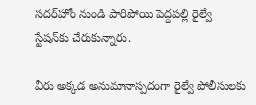సదర్‌హోం నుండి పారిపోయి పెద్దపల్లి రైల్వే స్టేషన్‌కు చేరుకున్నారు.

వీరు అక్కడ అనుమానాస్పదంగా రైల్వే పోలీసులకు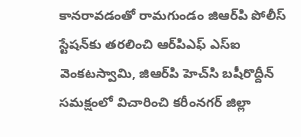కానరావడంతో రామగుండం జిఆర్‌పి పోలీస్ స్టేషన్‌కు తరలించి ఆర్‌పిఎఫ్ ఎస్‌ఐ వెంకటస్వామి, జిఆర్‌పి హెచ్‌సి బషీరొద్దీన్ సమక్షంలో విచారించి కరీంనగర్ జిల్లా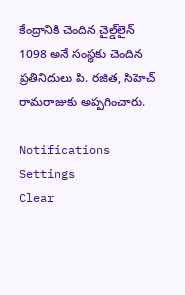కేంద్రానికి చెందిన చైల్డ్‌లైన్ 1098 అనే సంస్థకు చెందిన ప్రతినిదులు పి. రజిత, సిహెచ్ రామరాజుకు అప్పగించారు.

Notifications
Settings
Clear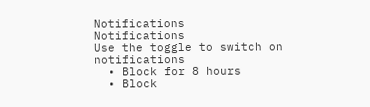Notifications
Notifications
Use the toggle to switch on notifications
  • Block for 8 hours
  • Block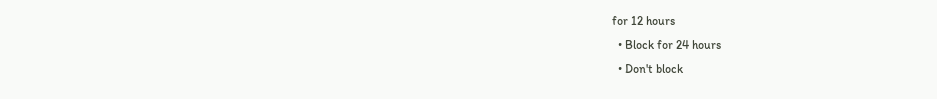for 12 hours
  • Block for 24 hours
  • Don't block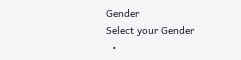Gender
Select your Gender
  •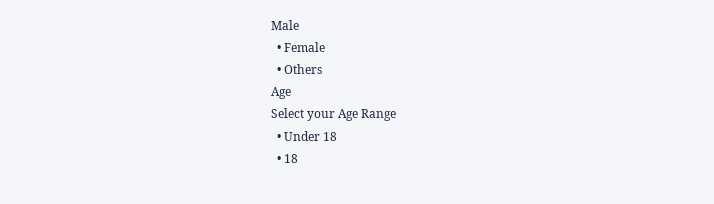Male
  • Female
  • Others
Age
Select your Age Range
  • Under 18
  • 18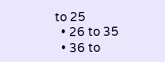to 25
  • 26 to 35
  • 36 to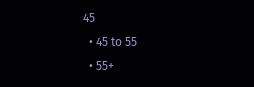45
  • 45 to 55
  • 55+